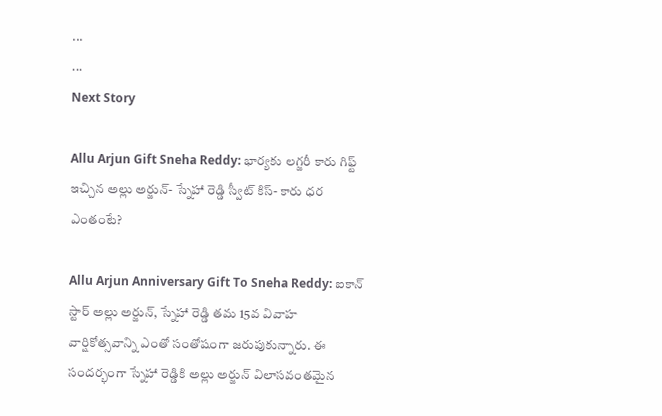...
...
Next Story

Allu Arjun Gift Sneha Reddy: భార్యకు లగ్జరీ కారు గిఫ్ట్ ఇచ్చిన అల్లు అర్జున్- స్నేహా రెడ్డి స్వీట్ కిస్- కారు ధర ఎంతంటే?

Allu Arjun Anniversary Gift To Sneha Reddy: ఐకాన్ స్టార్ అల్లు అర్జున్, స్నేహా రెడ్డి తమ 15వ వివాహ వార్షికోత్సవాన్ని ఎంతో సంతోషంగా జరుపుకున్నారు. ఈ సందర్భంగా స్నేహా రెడ్డికి అల్లు అర్జున్ విలాసవంతమైన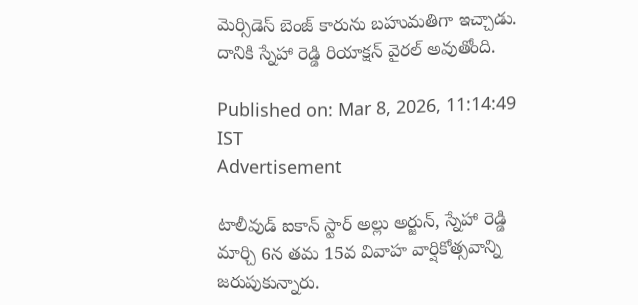మెర్సిడెస్ బెంజ్ కారును బహుమతిగా ఇచ్చాడు. దానికి స్నేహా రెడ్డి రియాక్షన్ వైరల్ అవుతోంది.

Published on: Mar 8, 2026, 11:14:49 IST
Advertisement

టాలీవుడ్ ఐకాన్ స్టార్ అల్లు అర్జున్, స్నేహా రెడ్డి మార్చి 6న తమ 15వ వివాహ వార్షికోత్సవాన్ని జరుపుకున్నారు.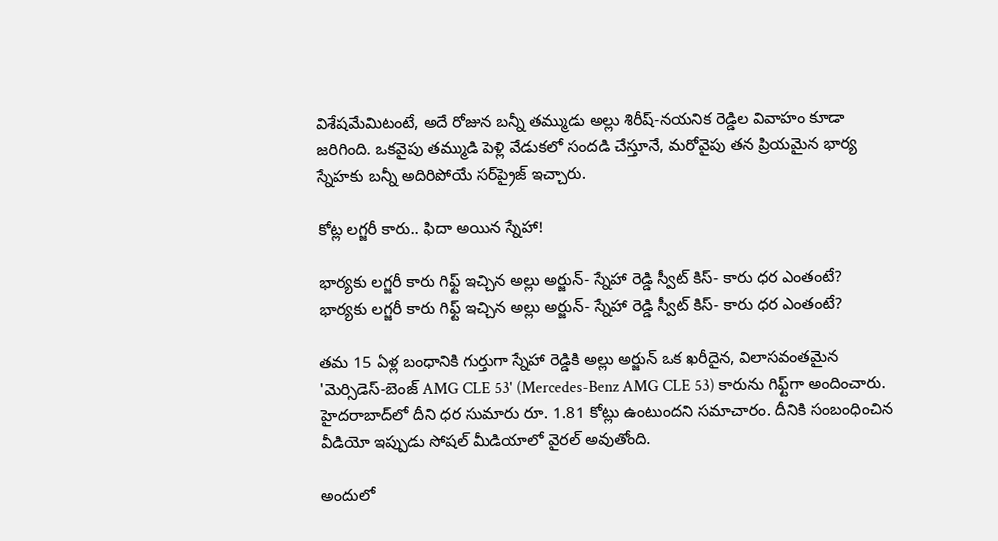విశేషమేమిటంటే, అదే రోజున బన్నీ తమ్ముడు అల్లు శిరీష్-నయనిక రెడ్డిల వివాహం కూడా జరిగింది. ఒకవైపు తమ్ముడి పెళ్లి వేడుకలో సందడి చేస్తూనే, మరోవైపు తన ప్రియమైన భార్య స్నేహకు బన్నీ అదిరిపోయే సర్‌ప్రైజ్ ఇచ్చారు.

కోట్ల లగ్జరీ కారు.. ఫిదా అయిన స్నేహా!

భార్యకు లగ్జరీ కారు గిఫ్ట్ ఇచ్చిన అల్లు అర్జున్- స్నేహా రెడ్డి స్వీట్ కిస్- కారు ధర ఎంతంటే?
భార్యకు లగ్జరీ కారు గిఫ్ట్ ఇచ్చిన అల్లు అర్జున్- స్నేహా రెడ్డి స్వీట్ కిస్- కారు ధర ఎంతంటే?

తమ 15 ఏళ్ల బంధానికి గుర్తుగా స్నేహా రెడ్డికి అల్లు అర్జున్ ఒక ఖరీదైన, విలాసవంతమైన 'మెర్సిడెస్-బెంజ్ AMG CLE 53' (Mercedes-Benz AMG CLE 53) కారును గిఫ్ట్‌గా అందించారు. హైదరాబాద్‌లో దీని ధర సుమారు రూ. 1.81 కోట్లు ఉంటుందని సమాచారం. దీనికి సంబంధించిన వీడియో ఇప్పుడు సోషల్ మీడియాలో వైరల్ అవుతోంది.

అందులో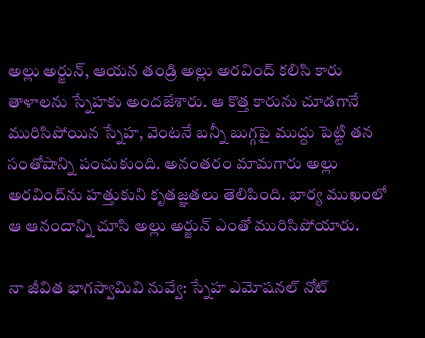అల్లు అర్జున్, ఆయన తండ్రి అల్లు అరవింద్ కలిసి కారు తాళాలను స్నేహకు అందజేశారు. ఆ కొత్త కారును చూడగానే మురిసిపోయిన స్నేహ, వెంటనే బన్నీ బుగ్గపై ముద్దు పెట్టి తన సంతోషాన్ని పంచుకుంది. అనంతరం మామగారు అల్లు అరవింద్‌ను హత్తుకుని కృతజ్ఞతలు తెలిపింది. భార్య ముఖంలో ఆ ఆనందాన్ని చూసి అల్లు అర్జున్ ఎంతో మురిసిపోయారు.

నా జీవిత భాగస్వామివి నువ్వే: స్నేహ ఎమోషనల్ నోట్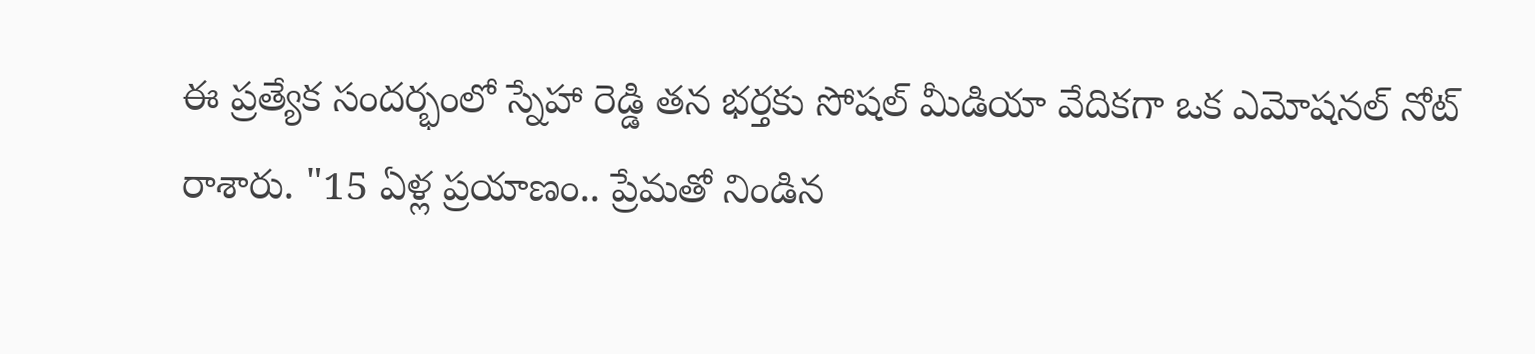ఈ ప్రత్యేక సందర్భంలో స్నేహా రెడ్డి తన భర్తకు సోషల్ మీడియా వేదికగా ఒక ఎమోషనల్ నోట్ రాశారు. "15 ఏళ్ల ప్రయాణం.. ప్రేమతో నిండిన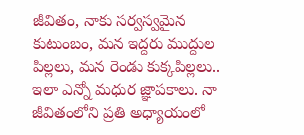జీవితం, నాకు సర్వస్వమైన కుటుంబం, మన ఇద్దరు ముద్దుల పిల్లలు, మన రెండు కుక్కపిల్లలు.. ఇలా ఎన్నో మధుర జ్ఞాపకాలు. నా జీవితంలోని ప్రతి అధ్యాయంలో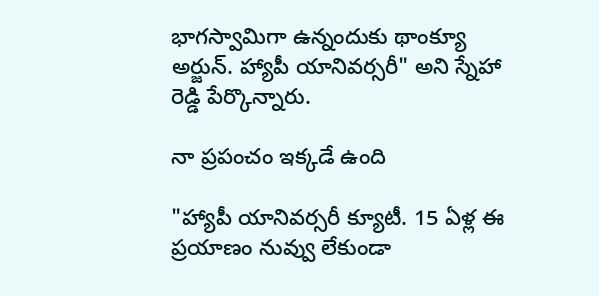భాగస్వామిగా ఉన్నందుకు థాంక్యూ అర్జున్. హ్యాపీ యానివర్సరీ" అని స్నేహా రెడ్డి పేర్కొన్నారు.

నా ప్రపంచం ఇక్కడే ఉంది

"హ్యాపీ యానివర్సరీ క్యూటీ. 15 ఏళ్ల ఈ ప్రయాణం నువ్వు లేకుండా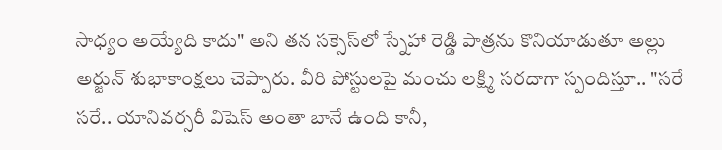సాధ్యం అయ్యేది కాదు" అని తన సక్సెస్‌లో స్నేహా రెడ్డి పాత్రను కొనియాడుతూ అల్లు అర్జున్ శుభాకాంక్షలు చెప్పారు. వీరి పోస్టులపై మంచు లక్ష్మి సరదాగా స్పందిస్తూ.. "సరే సరే.. యానివర్సరీ విషెస్ అంతా బానే ఉంది కానీ,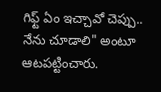గిఫ్ట్ ఏం ఇచ్చావో చెప్పు.. నేను చూడాలి" అంటూ ఆటపట్టించారు.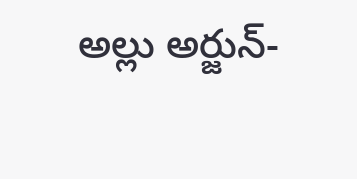అల్లు అర్జున్-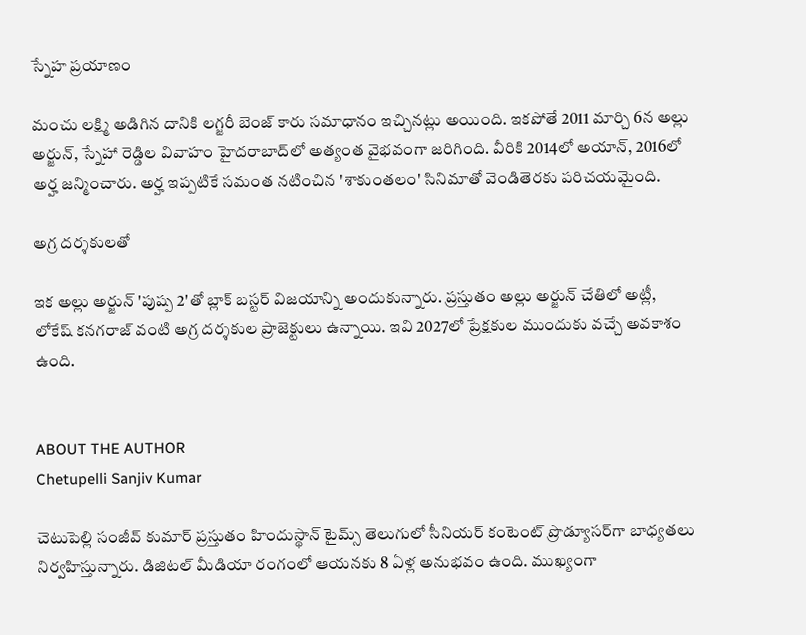స్నేహ ప్రయాణం

మంచు లక్ష్మి అడిగిన దానికి లగ్జరీ బెంజ్ కారు సమాధానం ఇచ్చినట్లు అయింది. ఇకపోతే 2011 మార్చి 6న అల్లు అర్జున్, స్నేహా రెడ్డిల వివాహం హైదరాబాద్‌లో అత్యంత వైభవంగా జరిగింది. వీరికి 2014లో అయాన్, 2016లో అర్హ జన్మించారు. అర్హ ఇప్పటికే సమంత నటించిన 'శాకుంతలం' సినిమాతో వెండితెరకు పరిచయమైంది.

అగ్ర దర్శకులతో

ఇక అల్లు అర్జున్ 'పుష్ప 2'తో బ్లాక్ బస్టర్ విజయాన్ని అందుకున్నారు. ప్రస్తుతం అల్లు అర్జున్ చేతిలో అట్లీ, లోకేష్ కనగరాజ్ వంటి అగ్ర దర్శకుల ప్రాజెక్టులు ఉన్నాయి. ఇవి 2027లో ప్రేక్షకుల ముందుకు వచ్చే అవకాశం ఉంది.


ABOUT THE AUTHOR
Chetupelli Sanjiv Kumar

చెటుపెల్లి సంజీవ్ కుమార్ ప్రస్తుతం హిందుస్థాన్ టైమ్స్ తెలుగులో సీనియర్ కంటెంట్ ప్రొడ్యూసర్‌గా బాధ్యతలు నిర్వహిస్తున్నారు. డిజిటల్ మీడియా రంగంలో ఆయనకు 8 ఏళ్ల అనుభవం ఉంది. ముఖ్యంగా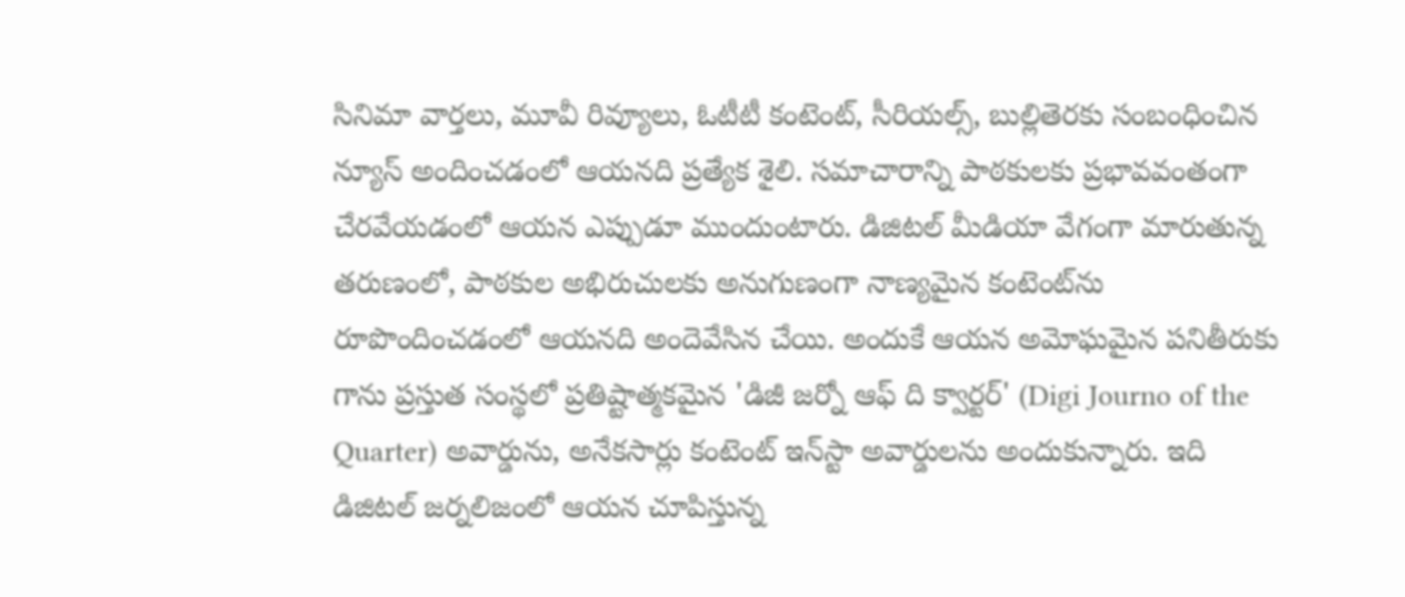సినిమా వార్తలు, మూవీ రివ్యూలు, ఓటీటీ కంటెంట్, సీరియల్స్, బుల్లితెరకు సంబంధించిన న్యూస్ అందించడంలో ఆయనది ప్రత్యేక శైలి. సమాచారాన్ని పాఠకులకు ప్రభావవంతంగా చేరవేయడంలో ఆయన ఎప్పుడూ ముందుంటారు. డిజిటల్ మీడియా వేగంగా మారుతున్న తరుణంలో, పాఠకుల అభిరుచులకు అనుగుణంగా నాణ్యమైన కంటెంట్‌ను రూపొందించడంలో ఆయనది అందెవేసిన చేయి. అందుకే ఆయన అమోఘమైన పనితీరుకు గాను ప్రస్తుత సంస్థలో ప్రతిష్టాత్మకమైన 'డిజీ జర్నో ఆఫ్ ది క్వార్టర్' (Digi Journo of the Quarter) అవార్డును, అనేకసార్లు కంటెంట్ ఇన్‌స్టా అవార్డులను అందుకున్నారు. ఇది డిజిటల్ జర్నలిజంలో ఆయన చూపిస్తున్న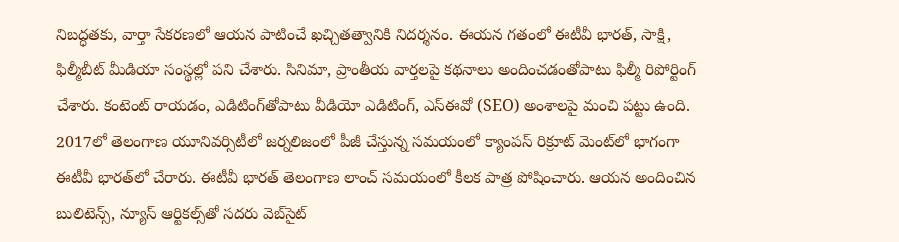నిబద్ధతకు, వార్తా సేకరణలో ఆయన పాటించే ఖచ్చితత్వానికి నిదర్శనం. ఈయన గతంలో ఈటీవీ భారత్, సాక్షి, ఫిల్మీబీట్ మీడియా సంస్థల్లో పని చేశారు. సినిమా, ప్రాంతీయ వార్తలపై కథనాలు అందించడంతోపాటు ఫిల్మీ రిపోర్టింగ్ చేశారు. కంటెంట్ రాయడం, ఎడిటింగ్‌తోపాటు వీడియో ఎడిటింగ్, ఎస్‌ఈవో (SEO) అంశాలపై మంచి పట్టు ఉంది. 2017లో తెలంగాణ యూనివర్సిటీలో జర్నలిజంలో పీజీ చేస్తున్న సమయంలో క్యాంపస్ రిక్రూట్ మెంట్‌లో భాగంగా ఈటీవీ భారత్‌లో చేరారు. ఈటీవీ భారత్ తెలంగాణ లాంచ్ సమయంలో కీలక పాత్ర పోషించారు. ఆయన అందించిన బులిటెన్స్, న్యూస్ ఆర్టికల్స్‌తో సదరు వెబ్‌సైట్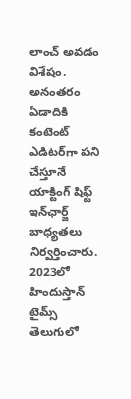లాంచ్ అవడం విశేషం. అనంతరం ఏడాదికి కంటెంట్ ఎడిటర్‌గా పని చేస్తూనే యాక్టింగ్ షిఫ్ట్ ఇన్‌ఛార్జ్ బాధ్యతలు నిర్వర్తించారు. 2023లో హిందుస్తాన్ టైమ్స్ తెలుగులో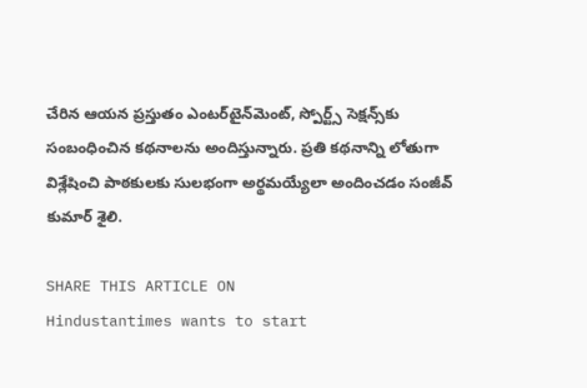చేరిన ఆయన ప్రస్తుతం ఎంటర్‌టైన్‌మెంట్, స్పోర్ట్స్ సెక్షన్స్‌కు సంబంధించిన కథనాలను అందిస్తున్నారు. ప్రతి కథనాన్ని లోతుగా విశ్లేషించి పాఠకులకు సులభంగా అర్థమయ్యేలా అందించడం సంజీవ్ కుమార్ శైలి.

SHARE THIS ARTICLE ON
Hindustantimes wants to start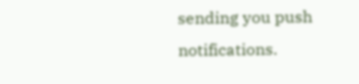sending you push notifications.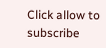Click allow to subscribe